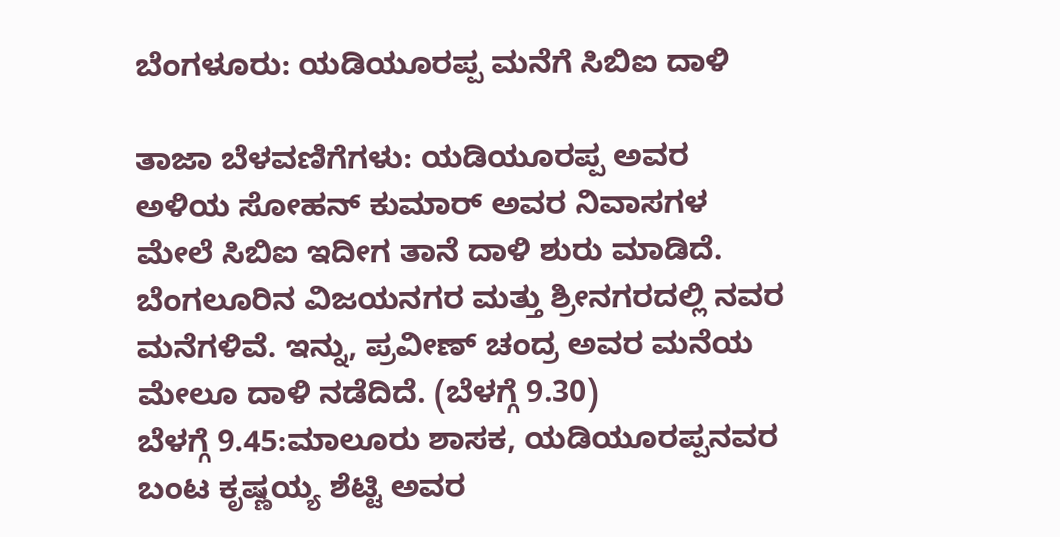ಬೆಂಗಳೂರು: ಯಡಿಯೂರಪ್ಪ ಮನೆಗೆ ಸಿಬಿಐ ದಾಳಿ

ತಾಜಾ ಬೆಳವಣಿಗೆಗಳು: ಯಡಿಯೂರಪ್ಪ ಅವರ ಅಳಿಯ ಸೋಹನ್ ಕುಮಾರ್ ಅವರ ನಿವಾಸಗಳ ಮೇಲೆ ಸಿಬಿಐ ಇದೀಗ ತಾನೆ ದಾಳಿ ಶುರು ಮಾಡಿದೆ. ಬೆಂಗಲೂರಿನ ವಿಜಯನಗರ ಮತ್ತು ಶ್ರೀನಗರದಲ್ಲಿ ನವರ ಮನೆಗಳಿವೆ. ಇನ್ನು, ಪ್ರವೀಣ್ ಚಂದ್ರ ಅವರ ಮನೆಯ ಮೇಲೂ ದಾಳಿ ನಡೆದಿದೆ. (ಬೆಳಗ್ಗೆ 9.30)
ಬೆಳಗ್ಗೆ 9.45:ಮಾಲೂರು ಶಾಸಕ, ಯಡಿಯೂರಪ್ಪನವರ ಬಂಟ ಕೃಷ್ಣಯ್ಯ ಶೆಟ್ಟಿ ಅವರ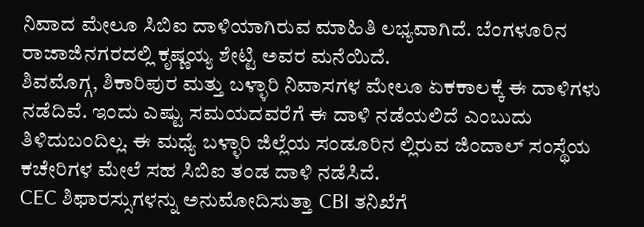ನಿವಾದ ಮೇಲೂ ಸಿಬಿಐ ದಾಳಿಯಾಗಿರುವ ಮಾಹಿತಿ ಲಭ್ಯವಾಗಿದೆ. ಬೆಂಗಳೂರಿನ ರಾಜಾಜಿನಗರದಲ್ಲಿ ಕೃಷ್ಣಯ್ಯ ಶೇಟ್ಟಿ ಅವರ ಮನೆಯಿದೆ.
ಶಿವಮೊಗ್ಗ, ಶಿಕಾರಿಪುರ ಮತ್ತು ಬಳ್ಳಾರಿ ನಿವಾಸಗಳ ಮೇಲೂ ಏಕಕಾಲಕ್ಕೆ ಈ ದಾಳಿಗಳು ನಡೆದಿವೆ. ಇಂದು ಎಷ್ಟು ಸಮಯದವರೆಗೆ ಈ ದಾಳಿ ನಡೆಯಲಿದೆ ಎಂಬುದು ತಿಳಿದುಬಂದಿಲ್ಲ. ಈ ಮಧ್ಯೆ ಬಳ್ಳಾರಿ ಜಿಲ್ಲೆಯ ಸಂಡೂರಿನ ಲ್ಲಿರುವ ಜಿಂದಾಲ್ ಸಂಸ್ಥೆಯ ಕಚೇರಿಗಳ ಮೇಲೆ ಸಹ ಸಿಬಿಐ ತಂಡ ದಾಳಿ ನಡೆಸಿದೆ.
CEC ಶಿಫಾರಸ್ಸುಗಳನ್ನು ಅನುಮೋದಿಸುತ್ತಾ CBI ತನಿಖೆಗೆ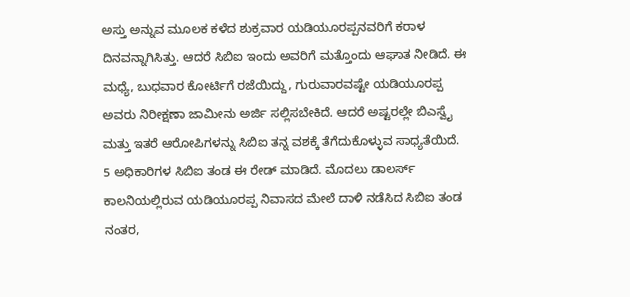ಅಸ್ತು ಅನ್ನುವ ಮೂಲಕ ಕಳೆದ ಶುಕ್ರವಾರ ಯಡಿಯೂರಪ್ಪನವರಿಗೆ ಕರಾಳ ದಿನವನ್ನಾಗಿಸಿತ್ತು. ಆದರೆ ಸಿಬಿಐ ಇಂದು ಅವರಿಗೆ ಮತ್ತೊಂದು ಆಘಾತ ನೀಡಿದೆ. ಈ ಮಧ್ಯೆ, ಬುಧವಾರ ಕೋರ್ಟಿಗೆ ರಜೆಯಿದ್ದು, ಗುರುವಾರವಷ್ಟೇ ಯಡಿಯೂರಪ್ಪ ಅವರು ನಿರೀಕ್ಷಣಾ ಜಾಮೀನು ಅರ್ಜಿ ಸಲ್ಲಿಸಬೇಕಿದೆ. ಆದರೆ ಅಷ್ಟರಲ್ಲೇ ಬಿಎಸ್ವೈ ಮತ್ತು ಇತರೆ ಆರೋಪಿಗಳನ್ನು ಸಿಬಿಐ ತನ್ನ ವಶಕ್ಕೆ ತೆಗೆದುಕೊಳ್ಳುವ ಸಾಧ್ಯತೆಯಿದೆ.
5 ಅಧಿಕಾರಿಗಳ ಸಿಬಿಐ ತಂಡ ಈ ರೇಡ್ ಮಾಡಿದೆ. ಮೊದಲು ಡಾಲರ್ಸ್ ಕಾಲನಿಯಲ್ಲಿರುವ ಯಡಿಯೂರಪ್ಪ ನಿವಾಸದ ಮೇಲೆ ದಾಳಿ ನಡೆಸಿದ ಸಿಬಿಐ ತಂಡ ನಂತರ,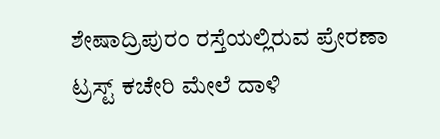ಶೇಷಾದ್ರಿಪುರಂ ರಸ್ತೆಯಲ್ಲಿರುವ ಪ್ರೇರಣಾ ಟ್ರಸ್ಟ್ ಕಚೇರಿ ಮೇಲೆ ದಾಳಿ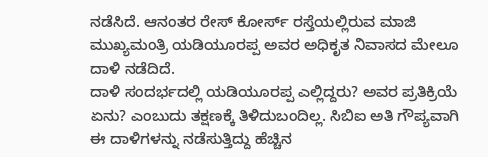ನಡೆಸಿದೆ. ಆನಂತರ ರೇಸ್ ಕೋರ್ಸ್ ರಸ್ತೆಯಲ್ಲಿರುವ ಮಾಜಿ ಮುಖ್ಯಮಂತ್ರಿ ಯಡಿಯೂರಪ್ಪ ಅವರ ಅಧಿಕೃತ ನಿವಾಸದ ಮೇಲೂ ದಾಳಿ ನಡೆದಿದೆ.
ದಾಳಿ ಸಂದರ್ಭದಲ್ಲಿ ಯಡಿಯೂರಪ್ಪ ಎಲ್ಲಿದ್ದರು? ಅವರ ಪ್ರತಿಕ್ರಿಯೆ ಏನು? ಎಂಬುದು ತಕ್ಷಣಕ್ಕೆ ತಿಳಿದುಬಂದಿಲ್ಲ. ಸಿಬಿಐ ಅತಿ ಗೌಪ್ಯವಾಗಿ ಈ ದಾಳಿಗಳನ್ನು ನಡೆಸುತ್ತಿದ್ದು ಹೆಚ್ಚಿನ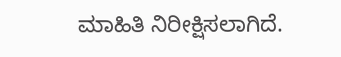ಮಾಹಿತಿ ನಿರೀಕ್ಷಿಸಲಾಗಿದೆ.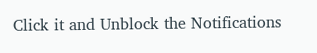Click it and Unblock the Notifications